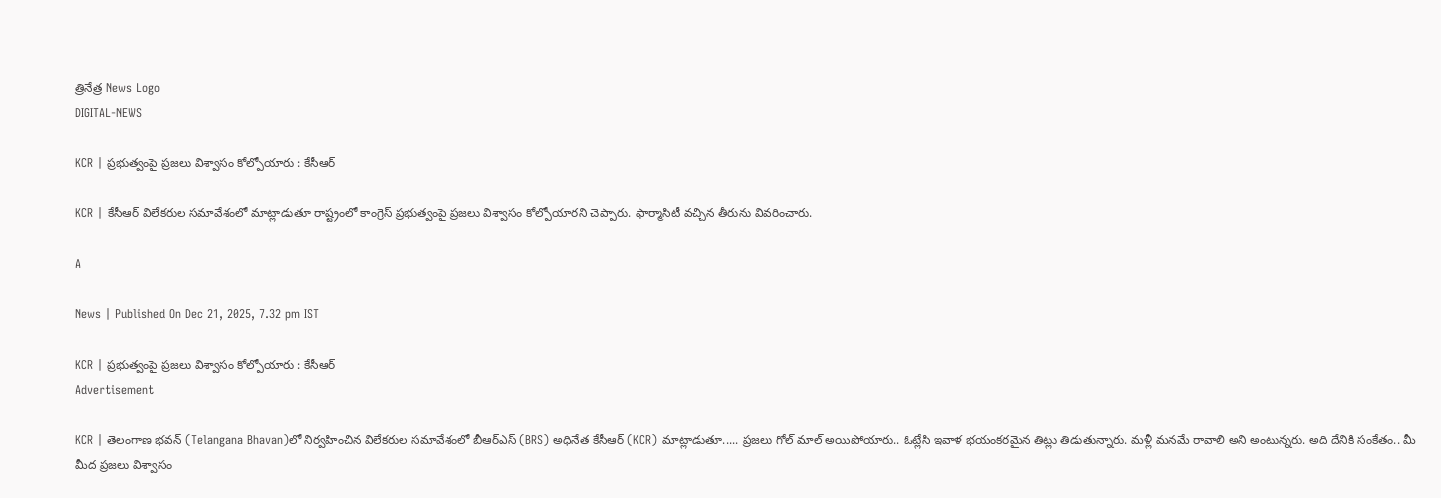త్రినేత్ర News Logo
DIGITAL-NEWS

KCR | ప్ర‌భుత్వంపై ప్ర‌జ‌లు విశ్వాసం కోల్పోయారు : కేసీఆర్‌

KCR | కేసీఆర్ విలేక‌రుల స‌మావేశంలో మాట్లాడుతూ రాష్ట్రంలో కాంగ్రెస్ ప్ర‌భుత్వంపై ప్ర‌జ‌లు విశ్వాసం కోల్పోయార‌ని చెప్పారు. ఫార్మాసిటీ వ‌చ్చిన తీరును వివ‌రించారు.

A

News | Published On Dec 21, 2025, 7.32 pm IST

KCR | ప్ర‌భుత్వంపై ప్ర‌జ‌లు విశ్వాసం కోల్పోయారు : కేసీఆర్‌
Advertisement

KCR | తెలంగాణ భ‌వ‌న్‌ (Telangana Bhavan)లో నిర్వ‌హించిన విలేక‌రుల స‌మావేశంలో బీఆర్ఎస్ (BRS) అధినేత కేసీఆర్ (KCR) మాట్లాడుతూ..... ప్ర‌జ‌లు గోల్ మాల్ అయిపోయారు.. ఓట్లేసి ఇవాళ భ‌యంక‌ర‌మైన తిట్లు తిడుతున్నారు. మ‌ళ్లీ మ‌న‌మే రావాలి అని అంటున్న‌రు. అది దేనికి సంకేతం.. మీ మీద ప్ర‌జ‌లు విశ్వాసం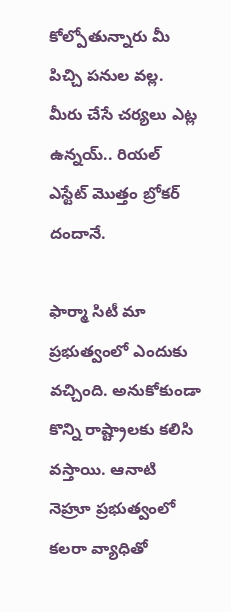కోల్పోతున్నారు మీ పిచ్చి ప‌నుల వ‌ల్ల‌. మీరు చేసే చ‌ర్య‌లు ఎట్ల ఉన్న‌య్.. రియ‌ల్ ఎస్టేట్ మొత్తం బ్రోక‌ర్ దందానే.

ఫార్మా సిటీ మా ప్ర‌భుత్వంలో ఎందుకు వ‌చ్చింది. అనుకోకుండా కొన్ని రాష్ట్రాల‌కు క‌లిసి వ‌స్తాయి. ఆనాటి నెహ్రూ ప్ర‌భుత్వంలో క‌ల‌రా వ్యాధితో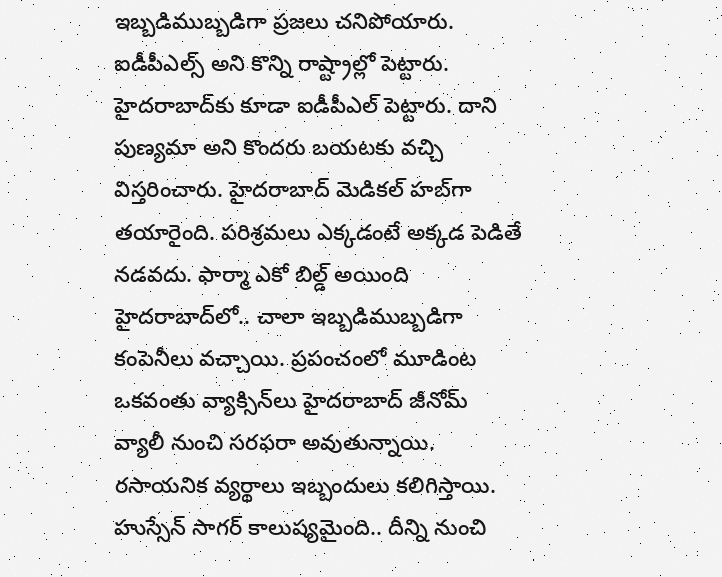ఇబ్బ‌డిముబ్బ‌డిగా ప్ర‌జ‌లు చ‌నిపోయారు. ఐడీపీఎల్స్ అని కొన్ని రాష్ట్రాల్లో పెట్టారు. హైద‌రాబాద్‌కు కూడా ఐడీపీఎల్ పెట్టారు. దాని పుణ్య‌మా అని కొంద‌రు బ‌య‌ట‌కు వ‌చ్చి విస్త‌రించారు. హైద‌రాబాద్ మెడిక‌ల్ హ‌బ్‌గా త‌యారైంది. ప‌రిశ్ర‌మ‌లు ఎక్క‌డంటే అక్క‌డ పెడితే న‌డ‌వ‌దు. ఫార్మా ఎకో బిల్డ్ అయింది హైద‌రాబాద్‌లో.. చాలా ఇబ్బ‌డిముబ్బ‌డిగా కంపెనీలు వ‌చ్చాయి. ప్ర‌పంచంలో మూడింట ఒక‌వంతు వ్యాక్సిన్‌లు హైద‌రాబాద్ జీనోమ్ వ్యాలీ నుంచి స‌ర‌ఫ‌రా అవుతున్నాయి. ర‌సాయ‌నిక వ్య‌ర్థాలు ఇబ్బందులు క‌లిగిస్తాయి. హుస్సేన్ సాగ‌ర్ కాలుష్య‌మైంది.. దీన్ని నుంచి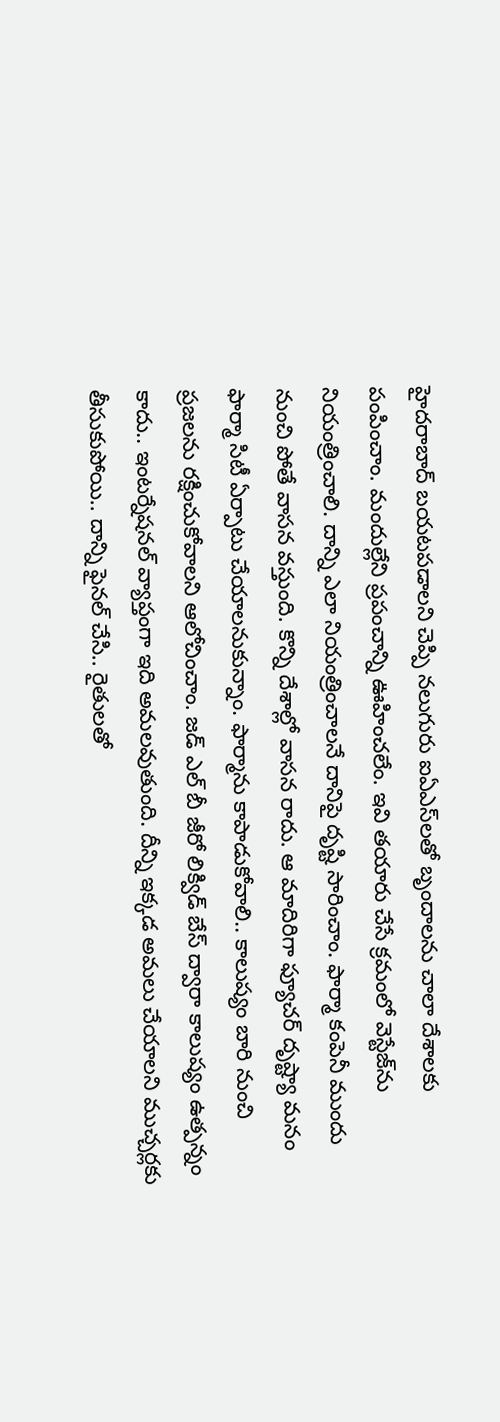హైద‌రాబాద్ బ‌య‌ట‌ప‌డాల‌ని చెప్పి న‌లుగురు ఐఏఎస్‌ల‌తో బృందాల‌ను చాలా దేశాల‌కు పంపించాం. మందుల్లేని ప్ర‌పంచాన్ని ఊహించ‌లేం. ఇవి త‌యారు చేసే క్ర‌మంలో వెస్టేజ్‌ను నియంత్రించాలి. దాన్ని ఎలా నియంత్రించాల‌నే దానిపై దృష్టి సారించాం. ఫార్మా కంపెనీ ముందు నుంచి పోతే వాస‌న వ‌స్తుంది. కొన్ని దేశాల్లో వాస‌న రాదు. ఆ మాదిరిగా ఫ్యూచ‌ర్ దృష్ట్యా మ‌నం ఫార్మా సిటీ ఏర్పాటు చేయాల‌నుకున్నాం. ఫార్మాను కాపాడుకోవాలి.. కాలుష్యం బారి నుంచి ప్ర‌జ‌ల‌ను ర‌క్షించుకోవాల‌ని ఆలోచించాం. జ‌డ్ ఎల్ బీ జీరో లిక్విడ్ బేస్ ద్వారా కాలుష్యం ఉత్ప‌న్నం కాదు.. ఇంట‌ర్నేష‌న‌ల్ వ్యాప్తంగా ఇది అమ‌ల‌వుతుంది. దీన్ని ఇక్క‌డ అమ‌లు చేయాల‌ని ముచ్చ‌ర్ల‌కు తీసుకుపోయి.. దాన్ని ఫైన‌ల్ చేసి.. రైతుల‌తో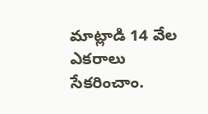మాట్లాడి 14 వేల ఎక‌రాలు సేక‌రించాం.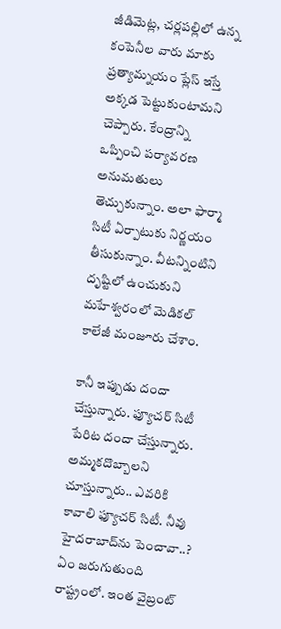జీడిమెట్ల‌, చ‌ర్ల‌ప‌ల్లిలో ఉన్న కంపెనీల‌ వారు మాకు ప్ర‌త్యామ్నయం ప్లేస్ ఇస్తే అక్క‌డ పెట్టుకుంటామ‌ని చెప్పారు. కేంద్రాన్ని ఒప్పించి ప‌ర్యావ‌ర‌ణ అనుమ‌తులు తెచ్చుకున్నాం. అలా ఫార్మా సిటీ ఏర్పాటుకు నిర్ణ‌యం తీసుకున్నాం. వీట‌న్నింటిని దృష్టిలో ఉంచుకుని మ‌హేశ్వ‌రంలో మెడిక‌ల్ కాలేజీ మంజూరు చేశాం.

కానీ ఇప్పుడు దందా చేస్తున్నారు. ఫ్యూచ‌ర్ సిటీ పేరిట దందా చేస్తున్నారు. అమ్మ‌క‌దొబ్బాల‌ని చూస్తున్నారు.. ఎవ‌రికి కావాలి ఫ్యూచ‌ర్ సిటీ. నీవు హైద‌రాబాద్‌ను పెంచావా..? ఏం జ‌రుగుతుంది రాష్ట్రంలో. ఇంత వైబ్రంట్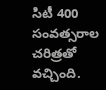సిటీ 400 సంవ‌త్స‌రాల చ‌రిత్ర‌తో వ‌చ్చింది.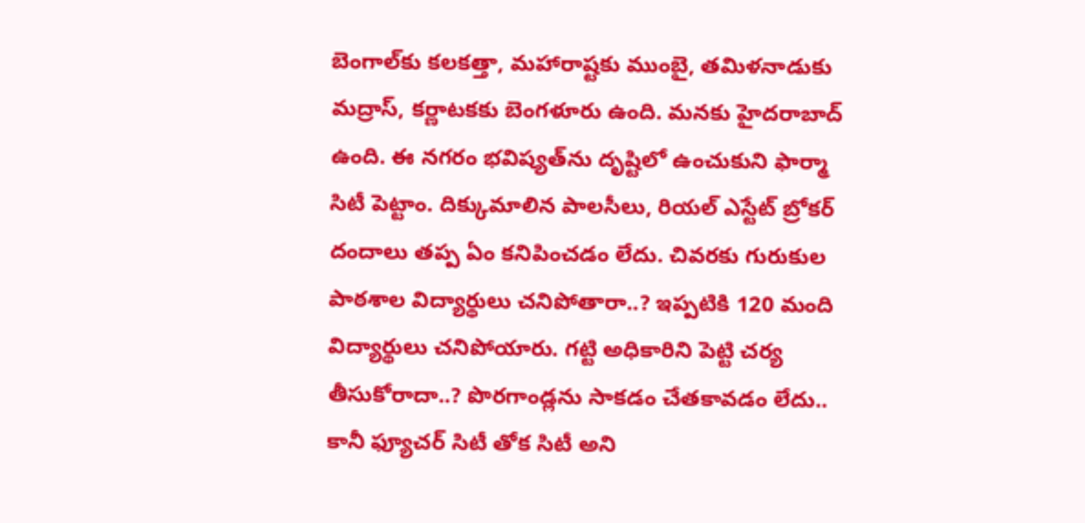బెంగాల్‌కు క‌ల‌క‌త్తా, మ‌హారాష్ట‌కు ముంబై, త‌మిళ‌నాడుకు మ‌ద్రాస్, క‌ర్ణాట‌క‌కు బెంగ‌ళూరు ఉంది. మ‌న‌కు హైద‌రాబాద్ ఉంది. ఈ న‌గ‌రం భ‌విష్య‌త్‌ను దృష్టిలో ఉంచుకుని ఫార్మా సిటీ పెట్టాం. దిక్కుమాలిన పాల‌సీలు, రియ‌ల్ ఎస్టేట్ బ్రోక‌ర్ దందాలు త‌ప్ప ఏం క‌నిపించ‌డం లేదు. చివ‌ర‌కు గురుకుల పాఠ‌శాల విద్యార్థులు చ‌నిపోతారా..? ఇప్ప‌టికి 120 మంది విద్యార్థులు చ‌నిపోయారు. గ‌ట్టి అధికారిని పెట్టి చ‌ర్య తీసుకోరాదా..? పొర‌గాండ్ల‌ను సాక‌డం చేత‌కావ‌డం లేదు.. కానీ ఫ్యూచ‌ర్ సిటీ తోక సిటీ అని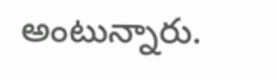అంటున్నారు.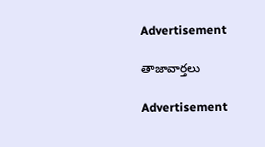Advertisement

తాజావార్తలు

Advertisement